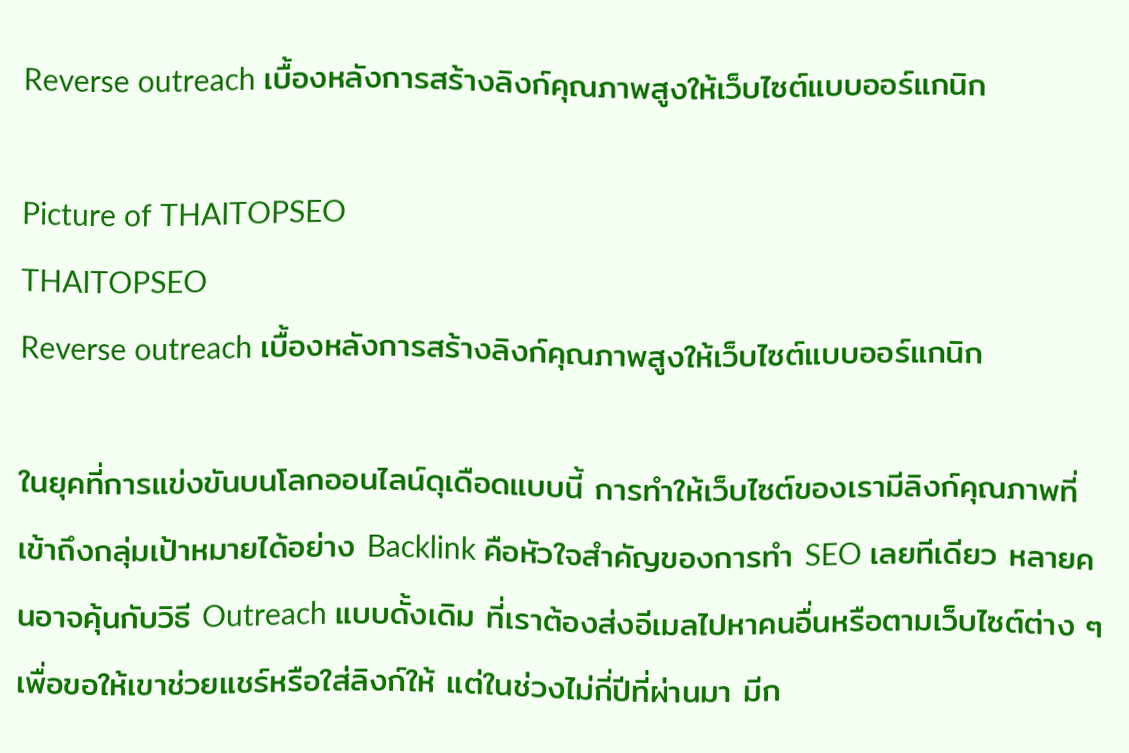Reverse outreach เบื้องหลังการสร้างลิงก์คุณภาพสูงให้เว็บไซต์แบบออร์แกนิก

Picture of THAITOPSEO
THAITOPSEO
Reverse outreach เบื้องหลังการสร้างลิงก์คุณภาพสูงให้เว็บไซต์แบบออร์แกนิก

ในยุคที่การแข่งขันบนโลกออนไลน์ดุเดือดแบบนี้ การทำให้เว็บไซต์ของเรามีลิงก์คุณภาพที่เข้าถึงกลุ่มเป้าหมายได้อย่าง Backlink คือหัวใจสำคัญของการทำ SEO เลยทีเดียว หลายคนอาจคุ้นกับวิธี Outreach แบบดั้งเดิม ที่เราต้องส่งอีเมลไปหาคนอื่นหรือตามเว็บไซต์ต่าง ๆ เพื่อขอให้เขาช่วยแชร์หรือใส่ลิงก์ให้ แต่ในช่วงไม่กี่ปีที่ผ่านมา มีก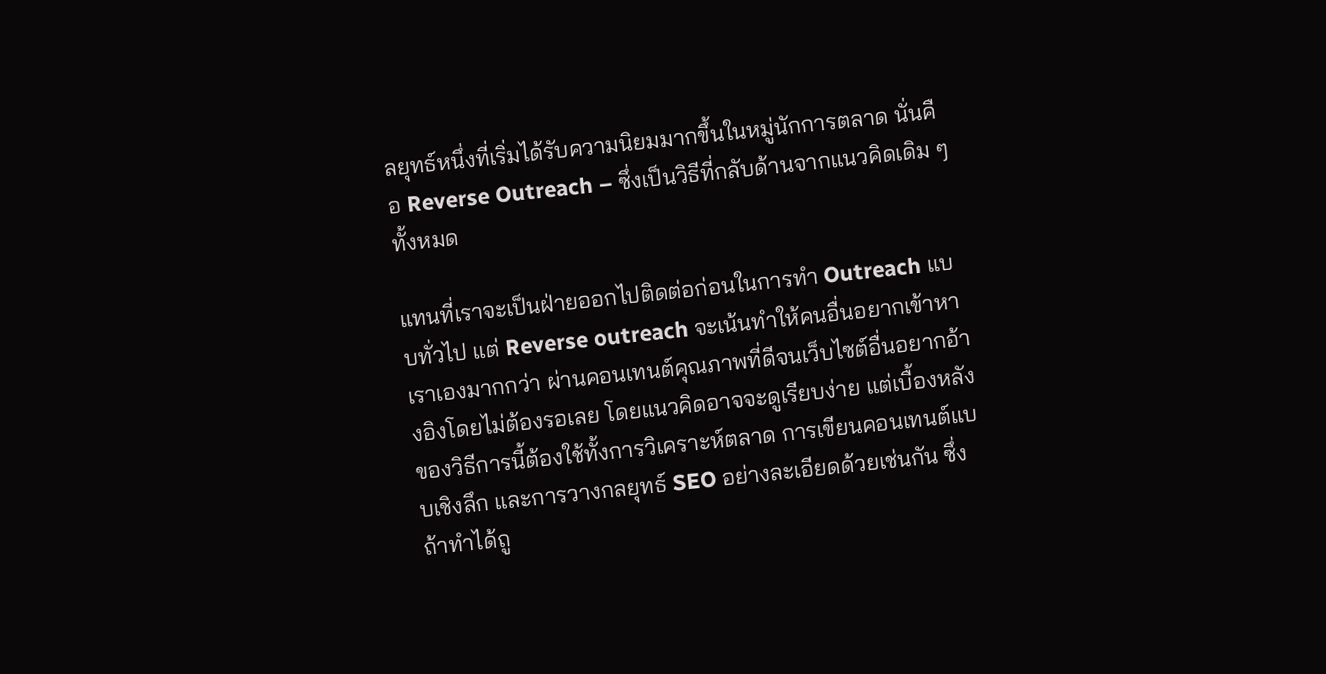ลยุทธ์หนึ่งที่เริ่มได้รับความนิยมมากขึ้นในหมู่นักการตลาด นั่นคือ Reverse Outreach – ซึ่งเป็นวิธีที่กลับด้านจากแนวคิดเดิม ๆ ทั้งหมด

แทนที่เราจะเป็นฝ่ายออกไปติดต่อก่อนในการทำ Outreach แบบทั่วไป แต่ Reverse outreach จะเน้นทำให้คนอื่นอยากเข้าหาเราเองมากกว่า ผ่านคอนเทนต์คุณภาพที่ดีจนเว็บไซต์อื่นอยากอ้างอิงโดยไม่ต้องรอเลย โดยแนวคิดอาจจะดูเรียบง่าย แต่เบื้องหลังของวิธีการนี้ต้องใช้ทั้งการวิเคราะห์ตลาด การเขียนคอนเทนต์แบบเชิงลึก และการวางกลยุทธ์ SEO อย่างละเอียดด้วยเช่นกัน ซึ่งถ้าทำได้ถู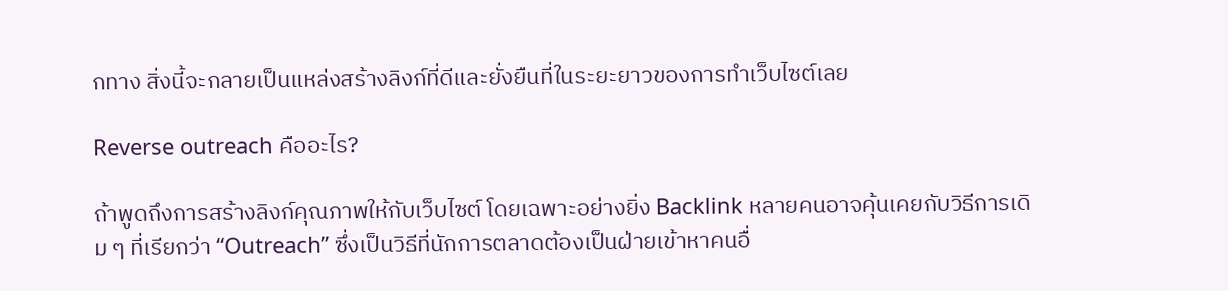กทาง สิ่งนี้จะกลายเป็นแหล่งสร้างลิงก์ที่ดีและยั่งยืนที่ในระยะยาวของการทำเว็บไซต์เลย

Reverse outreach คืออะไร?

ถ้าพูดถึงการสร้างลิงก์คุณภาพให้กับเว็บไซต์ โดยเฉพาะอย่างยิ่ง Backlink หลายคนอาจคุ้นเคยกับวิธีการเดิม ๆ ที่เรียกว่า “Outreach” ซึ่งเป็นวิธีที่นักการตลาดต้องเป็นฝ่ายเข้าหาคนอื่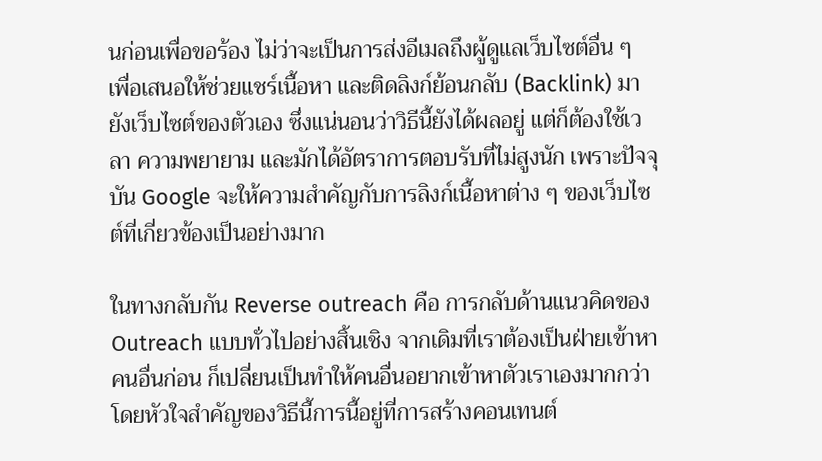นก่อนเพื่อขอร้อง ไม่ว่าจะเป็นการส่งอีเมลถึงผู้ดูแลเว็บไซต์อื่น ๆ เพื่อเสนอให้ช่วยแชร์เนื้อหา และติดลิงก์ย้อนกลับ (Backlink) มายังเว็บไซต์ของตัวเอง ซึ่งแน่นอนว่าวิธีนี้ยังได้ผลอยู่ แต่ก็ต้องใช้เวลา ความพยายาม และมักได้อัตราการตอบรับที่ไม่สูงนัก เพราะปัจจุบัน Google จะให้ความสำคัญกับการลิงก์เนื้อหาต่าง ๆ ของเว็บไซต์ที่เกี่ยวข้องเป็นอย่างมาก

ในทางกลับกัน Reverse outreach คือ การกลับด้านแนวคิดของ Outreach แบบทั่วไปอย่างสิ้นเชิง จากเดิมที่เราต้องเป็นฝ่ายเข้าหาคนอื่นก่อน ก็เปลี่ยนเป็นทำให้คนอื่นอยากเข้าหาตัวเราเองมากกว่า โดยหัวใจสำคัญของวิธีนี้การนี้อยู่ที่การสร้างคอนเทนต์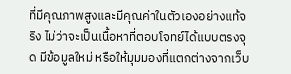ที่มีคุณภาพสูงและมีคุณค่าในตัวเองอย่างแท้จริง ไม่ว่าจะเป็นเนื้อหาที่ตอบโจทย์ได้แบบตรงจุด มีข้อมูลใหม่ หรือให้มุมมองที่แตกต่างจากเว็บ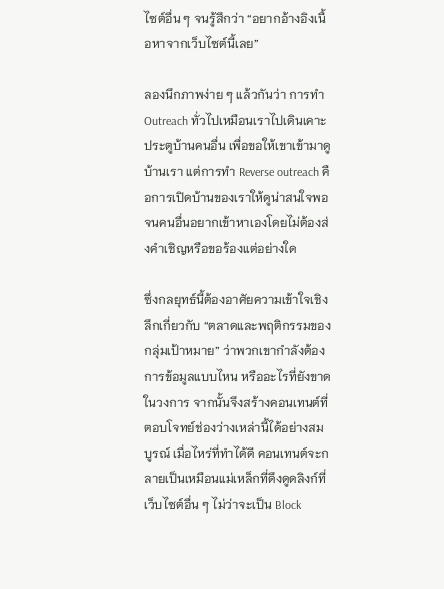ไซต์อื่น ๆ จนรู้สึกว่า “อยากอ้างอิงเนื้อหาจากเว็บไซต์นี้เลย”

ลองนึกภาพง่าย ๆ แล้วกันว่า การทำ Outreach ทั่วไปเหมือนเราไปเดินเคาะประตูบ้านคนอื่น เพื่อขอให้เขาเข้ามาดูบ้านเรา แต่การทำ Reverse outreach คือการเปิดบ้านของเราให้ดูน่าสนใจพอ จนคนอื่นอยากเข้าหาเองโดยไม่ต้องส่งคำเชิญหรือขอร้องแต่อย่างใด

ซึ่งกลยุทธ์นี้ต้องอาศัยความเข้าใจเชิงลึกเกี่ยวกับ “ตลาดและพฤติกรรมของกลุ่มเป้าหมาย” ว่าพวกเขากำลังต้องการข้อมูลแบบไหน หรืออะไรที่ยังขาดในวงการ จากนั้นจึงสร้างคอนเทนต์ที่ตอบโจทย์ช่องว่างเหล่านี้ได้อย่างสมบูรณ์ เมื่อไหร่ที่ทำได้ดี คอนเทนต์จะกลายเป็นเหมือนแม่เหล็กที่ดึงดูดลิงก์ที่เว็บไซต์อื่น ๆ ไม่ว่าจะเป็น Block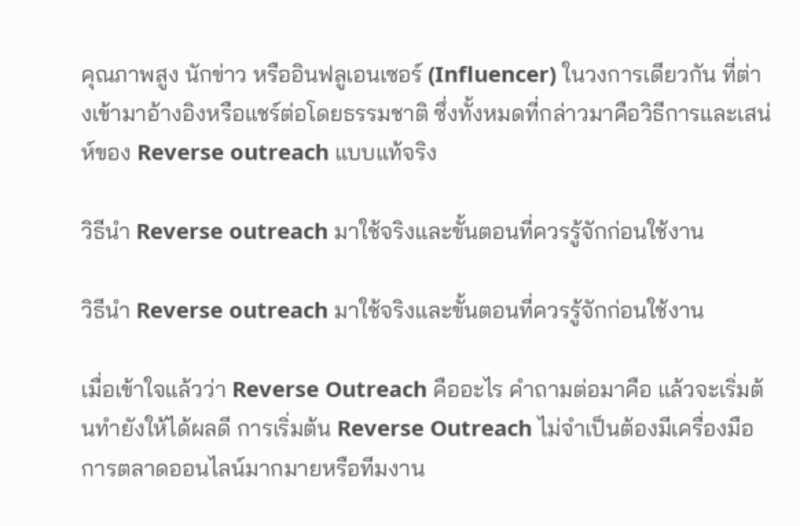คุณภาพสูง นักข่าว หรืออินฟลูเอนเซอร์ (Influencer) ในวงการเดียวกัน ที่ต่างเข้ามาอ้างอิงหรือแชร์ต่อโดยธรรมชาติ ซึ่งทั้งหมดที่กล่าวมาคือวิธีการและเสน่ห์ของ Reverse outreach แบบแท้จริง

วิธีนำ Reverse outreach มาใช้จริงและขั้นตอนที่ควรรู้จักก่อนใช้งาน

วิธีนำ Reverse outreach มาใช้จริงและขั้นตอนที่ควรรู้จักก่อนใช้งาน

เมื่อเข้าใจแล้วว่า Reverse Outreach คืออะไร คำถามต่อมาคือ แล้วจะเริ่มต้นทำยังให้ได้ผลดี การเริ่มต้น Reverse Outreach ไม่จำเป็นต้องมีเครื่องมือการตลาดออนไลน์มากมายหรือทีมงาน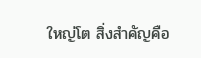ใหญ่โต สิ่งสำคัญคือ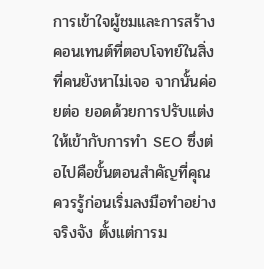การเข้าใจผู้ชมและการสร้างคอนเทนต์ที่ตอบโจทย์ในสิ่งที่คนยังหาไม่เจอ จากนั้นค่อยต่อ ยอดด้วยการปรับแต่งให้เข้ากับการทำ SEO ซึ่งต่อไปคือขั้นตอนสำคัญที่คุณควรรู้ก่อนเริ่มลงมือทำอย่างจริงจัง ตั้งแต่การม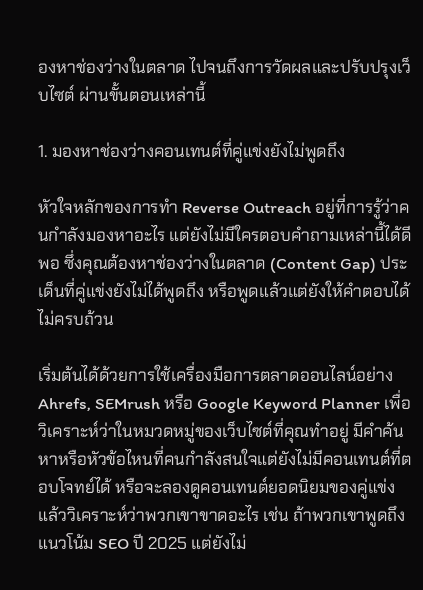องหาช่องว่างในตลาด ไปจนถึงการวัดผลและปรับปรุงเว็บไซต์ ผ่านขั้นตอนเหล่านี้

1. มองหาช่องว่างคอนเทนต์ที่คู่แข่งยังไม่พูดถึง

หัวใจหลักของการทำ Reverse Outreach อยู่ที่การรู้ว่าคนกำลังมองหาอะไร แต่ยังไม่มีใครตอบคำถามเหล่านี้ได้ดีพอ ซึ่งคุณต้องหาช่องว่างในตลาด (Content Gap) ประเด็นที่คู่แข่งยังไม่ได้พูดถึง หรือพูดแล้วแต่ยังให้คำตอบได้ไม่ครบถ้วน

เริ่มต้นได้ด้วยการใช้เครื่องมือการตลาดออนไลน์อย่าง Ahrefs, SEMrush หรือ Google Keyword Planner เพื่อวิเคราะห์ว่าในหมวดหมู่ของเว็บไซต์ที่คุณทำอยู่ มีคำค้นหาหรือหัวข้อไหนที่คนกำลังสนใจแต่ยังไม่มีคอนเทนต์ที่ตอบโจทย์ได้ หรือจะลองดูคอนเทนต์ยอดนิยมของคู่แข่ง แล้ววิเคราะห์ว่าพวกเขาขาดอะไร เช่น ถ้าพวกเขาพูดถึงแนวโน้ม SEO ปี 2025 แต่ยังไม่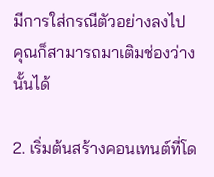มีการใส่กรณีตัวอย่างลงไป คุณก็สามารถมาเติมช่องว่างนั้นได้

2. เริ่มต้นสร้างคอนเทนต์ที่โด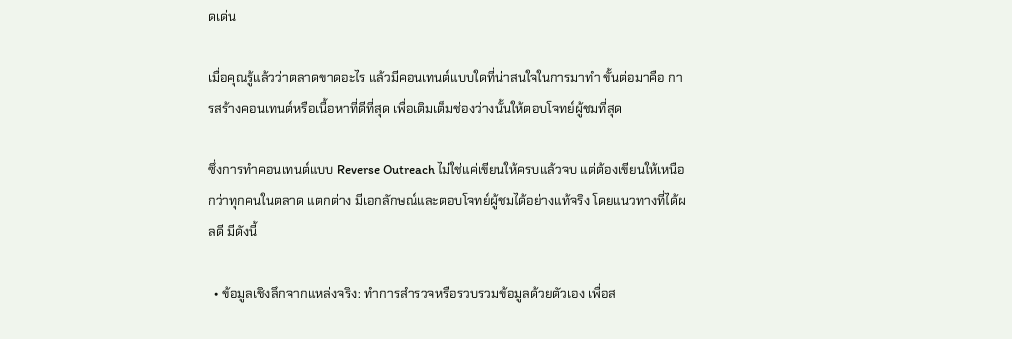ดเด่น

เมื่อคุณรู้แล้วว่าตลาดขาดอะไร แล้วมีคอนเทนต์แบบใดที่น่าสนใจในการมาทำ ขั้นต่อมาคือ การสร้างคอนเทนต์หรือเนื้อหาที่ดีที่สุด เพื่อเติมเต็มช่องว่างนั้นให้ตอบโจทย์ผู้ชมที่สุด

ซึ่งการทำคอนเทนต์แบบ Reverse Outreach ไม่ใช่แค่เขียนให้ครบแล้วจบ แต่ต้องเขียนให้เหนือกว่าทุกคนในตลาด แตกต่าง มีเอกลักษณ์และตอบโจทย์ผู้ชมได้อย่างแท้จริง โดยแนวทางที่ได้ผลดี มีดังนี้

  • ข้อมูลเชิงลึกจากแหล่งจริง: ทำการสำรวจหรือรวบรวมข้อมูลด้วยตัวเอง เพื่อส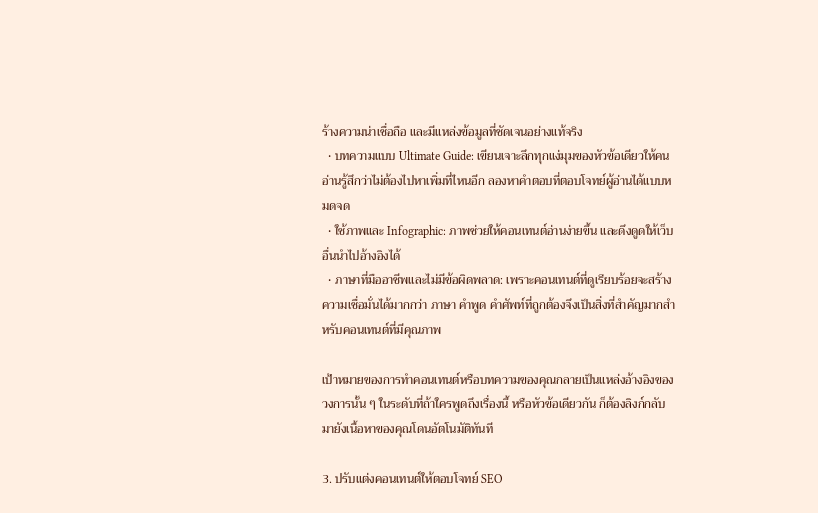ร้างความน่าเชื่อถือ และมีแหล่งข้อมูลที่ชัดเจนอย่างแท้จริง
  • บทความแบบ Ultimate Guide: เขียนเจาะลึกทุกแง่มุมของหัวข้อเดียวให้คนอ่านรู้สึกว่าไม่ต้องไปหาเพิ่มที่ไหนอีก ลองหาคำตอบที่ตอบโจทย์ผู้อ่านได้แบบหมดจด
  • ใช้ภาพและ Infographic: ภาพช่วยให้คอนเทนต์อ่านง่ายขึ้น และดึงดูดให้เว็บอื่นนำไปอ้างอิงได้
  • ภาษาที่มืออาชีพและไม่มีข้อผิดพลาด: เพราะคอนเทนต์ที่ดูเรียบร้อยจะสร้างความเชื่อมั่นได้มากกว่า ภาษา คำพูด คำศัพท์ที่ถูกต้องจึงเป็นสิ่งที่สำคัญมากสำหรับคอนเทนต์ที่มีคุณภาพ

เป้าหมายของการทำคอนเทนต์หรือบทความของคุณกลายเป็นแหล่งอ้างอิงของวงการนั้น ๆ ในระดับที่ถ้าใครพูดถึงเรื่องนี้ หรือหัวข้อเดียวกัน ก็ต้องลิงก์กลับมายังเนื้อหาของคุณโดนอัตโนมัติทันที

3. ปรับแต่งคอนเทนต์ให้ตอบโจทย์ SEO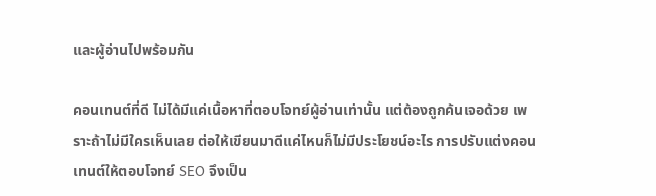และผู้อ่านไปพร้อมกัน

คอนเทนต์ที่ดี ไม่ได้มีแค่เนื้อหาที่ตอบโจทย์ผู้อ่านเท่านั้น แต่ต้องถูกค้นเจอด้วย เพราะถ้าไม่มีใครเห็นเลย ต่อให้เขียนมาดีแค่ไหนก็ไม่มีประโยชน์อะไร การปรับแต่งคอนเทนต์ให้ตอบโจทย์ SEO จึงเป็น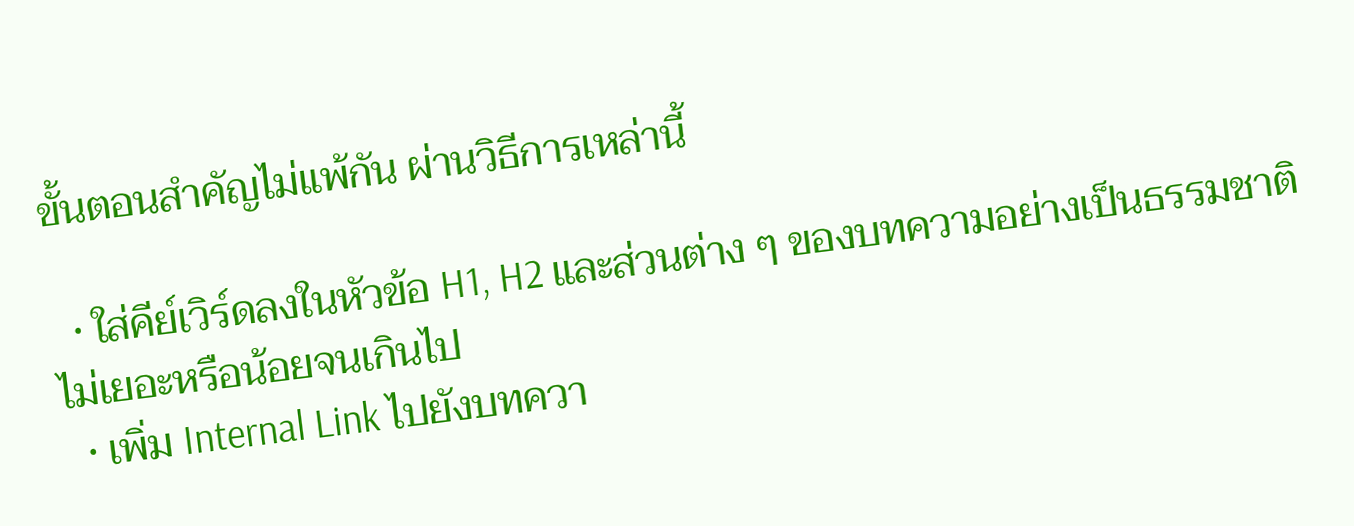ขั้นตอนสำคัญไม่แพ้กัน ผ่านวิธีการเหล่านี้

  • ใส่คีย์เวิร์ดลงในหัวข้อ H1, H2 และส่วนต่าง ๆ ของบทความอย่างเป็นธรรมชาติ ไม่เยอะหรือน้อยจนเกินไป
  • เพิ่ม Internal Link ไปยังบทควา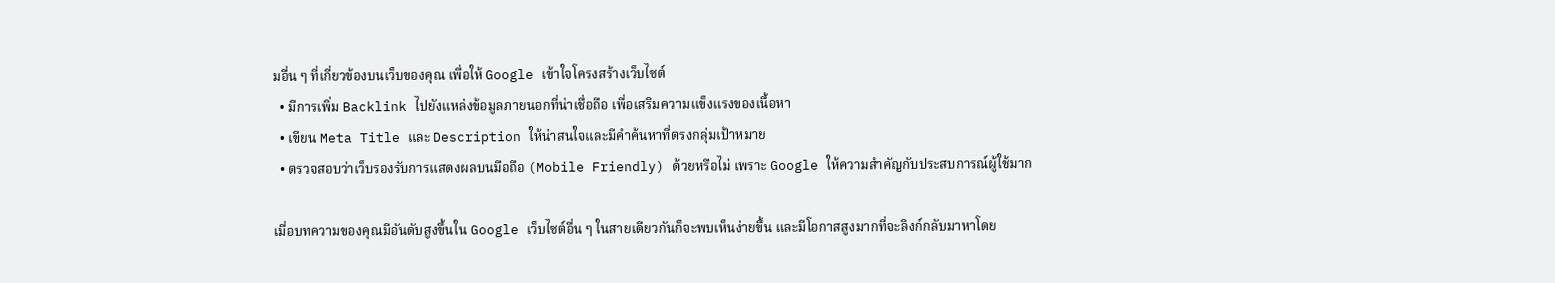มอื่น ๆ ที่เกี่ยวข้องบนเว็บของคุณ เพื่อให้ Google เข้าใจโครงสร้างเว็บไซต์
  • มีการเพิ่ม Backlink ไปยังแหล่งข้อมูลภายนอกที่น่าเชื่อถือ เพื่อเสริมความแข็งแรงของเนื้อหา
  • เขียน Meta Title และ Description ให้น่าสนใจและมีคำค้นหาที่ตรงกลุ่มเป้าหมาย
  • ตรวจสอบว่าเว็บรองรับการแสดงผลบนมือถือ (Mobile Friendly) ด้วยหรือไม่ เพราะ Google ให้ความสำคัญกับประสบการณ์ผู้ใช้มาก

เมื่อบทความของคุณมีอันดับสูงขึ้นใน Google เว็บไซต์อื่น ๆ ในสายเดียวกันก็จะพบเห็นง่ายขึ้น และมีโอกาสสูงมากที่จะลิงก์กลับมาหาโดย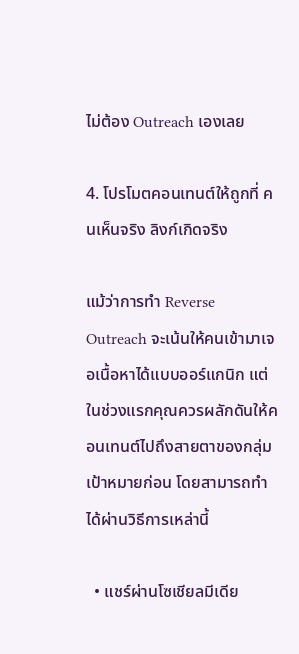ไม่ต้อง Outreach เองเลย

4. โปรโมตคอนเทนต์ให้ถูกที่ คนเห็นจริง ลิงก์เกิดจริง

แม้ว่าการทำ Reverse Outreach จะเน้นให้คนเข้ามาเจอเนื้อหาได้แบบออร์แกนิก แต่ในช่วงแรกคุณควรผลักดันให้คอนเทนต์ไปถึงสายตาของกลุ่มเป้าหมายก่อน โดยสามารถทำได้ผ่านวิธีการเหล่านี้

  • แชร์ผ่านโซเชียลมีเดีย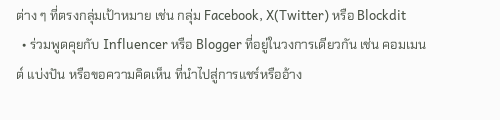ต่าง ๆ ที่ตรงกลุ่มเป้าหมาย เช่น กลุ่ม Facebook, X(Twitter) หรือ Blockdit
  • ร่วมพูดคุยกับ Influencer หรือ Blogger ที่อยู่ในวงการเดียวกัน เช่น คอมเมนต์ แบ่งปัน หรือขอความคิดเห็น ที่นำไปสู่การแชร์หรืออ้าง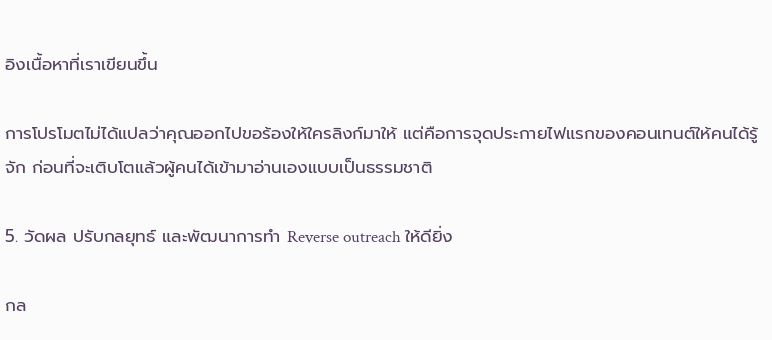อิงเนื้อหาที่เราเขียนขึ้น

การโปรโมตไม่ได้แปลว่าคุณออกไปขอร้องให้ใครลิงก์มาให้ แต่คือการจุดประกายไฟแรกของคอนเทนต์ให้คนได้รู้จัก ก่อนที่จะเติบโตแล้วผู้คนได้เข้ามาอ่านเองแบบเป็นธรรมชาติ

5. วัดผล ปรับกลยุทธ์ และพัฒนาการทำ Reverse outreach ให้ดียิ่ง

กล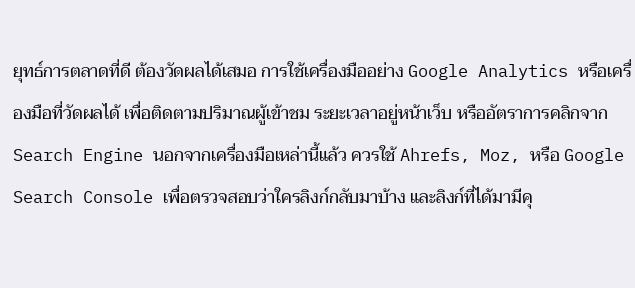ยุทธ์การตลาดที่ดี ต้องวัดผลได้เสมอ การใช้เครื่องมืออย่าง Google Analytics หรือเครื่องมือที่วัดผลได้ เพื่อติดตามปริมาณผู้เข้าชม ระยะเวลาอยู่หน้าเว็บ หรืออัตราการคลิกจาก Search Engine นอกจากเครื่องมือเหล่านี้แล้ว ควรใช้ Ahrefs, Moz, หรือ Google Search Console เพื่อตรวจสอบว่าใครลิงก์กลับมาบ้าง และลิงก์ที่ได้มามีคุ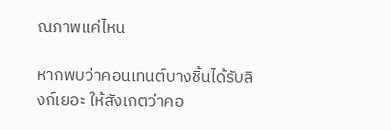ณภาพแค่ไหน

หากพบว่าคอนเทนต์บางชิ้นได้รับลิงก์เยอะ ให้สังเกตว่าคอ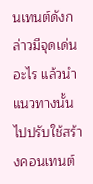นเทนต์ดังกล่าวมีจุดเด่นอะไร แล้วนำแนวทางนั้นไปปรับใช้สร้างคอนเทนต์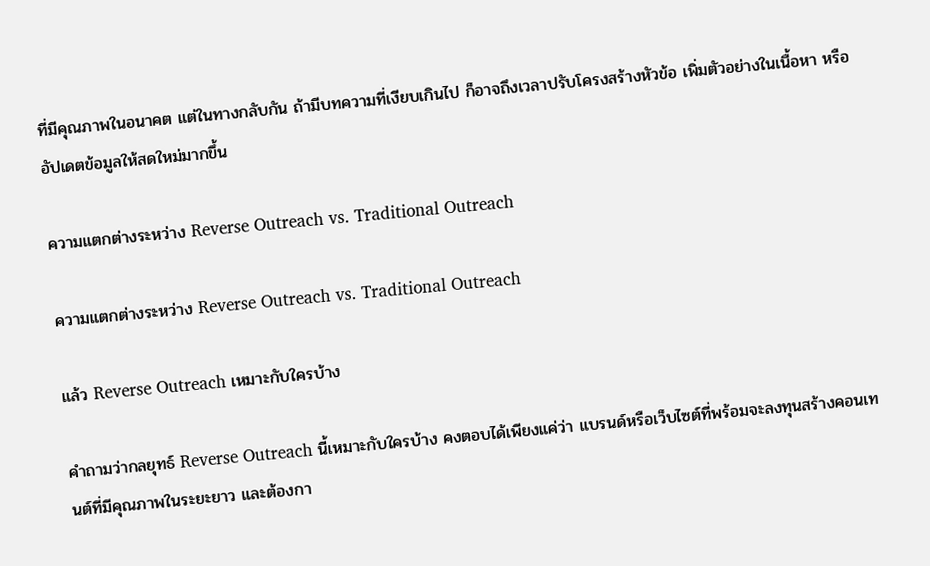ที่มีคุณภาพในอนาคต แต่ในทางกลับกัน ถ้ามีบทความที่เงียบเกินไป ก็อาจถึงเวลาปรับโครงสร้างหัวข้อ เพิ่มตัวอย่างในเนื้อหา หรืออัปเดตข้อมูลให้สดใหม่มากขึ้น

ความแตกต่างระหว่าง Reverse Outreach vs. Traditional Outreach

ความแตกต่างระหว่าง Reverse Outreach vs. Traditional Outreach

แล้ว Reverse Outreach เหมาะกับใครบ้าง

คำถามว่ากลยุทธ์ Reverse Outreach นี้เหมาะกับใครบ้าง คงตอบได้เพียงแค่ว่า แบรนด์หรือเว็บไซต์ที่พร้อมจะลงทุนสร้างคอนเทนต์ที่มีคุณภาพในระยะยาว และต้องกา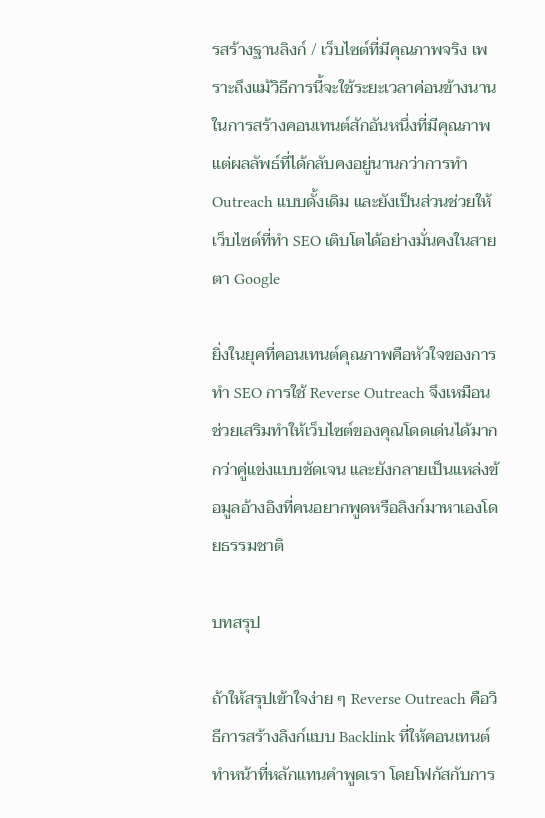รสร้างฐานลิงก์ / เว็บไซต์ที่มีคุณภาพจริง เพราะถึงแม้วิธีการนี้จะใช้ระยะเวลาค่อนข้างนานในการสร้างคอนเทนต์สักอันหนึ่งที่มีคุณภาพ แต่ผลลัพธ์ที่ได้กลับคงอยู่นานกว่าการทำ Outreach แบบดั้งเดิม และยังเป็นส่วนช่วยให้เว็บไซต์ที่ทำ SEO เติบโตได้อย่างมั่นคงในสายตา Google

ยิ่งในยุคที่คอนเทนต์คุณภาพคือหัวใจของการทำ SEO การใช้ Reverse Outreach จึงเหมือนช่วยเสริมทำให้เว็บไซต์ของคุณโดดเด่นได้มากกว่าคู่แข่งแบบชัดเจน และยังกลายเป็นแหล่งข้อมูลอ้างอิงที่คนอยากพูดหรือลิงก์มาหาเองโดยธรรมชาติ

บทสรุป

ถ้าให้สรุปเข้าใจง่าย ๆ Reverse Outreach คือวิธีการสร้างลิงก์แบบ Backlink ที่ให้คอนเทนต์ทำหน้าที่หลักแทนคำพูดเรา โดยโฟกัสกับการ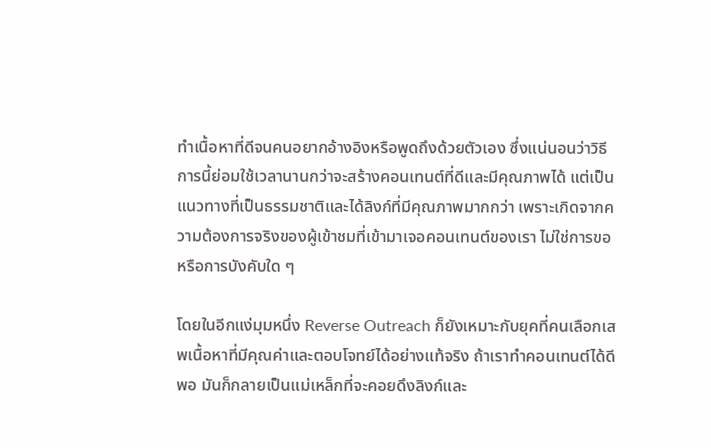ทำเนื้อหาที่ดีจนคนอยากอ้างอิงหรือพูดถึงด้วยตัวเอง ซึ่งแน่นอนว่าวิธีการนี้ย่อมใช้เวลานานกว่าจะสร้างคอนเทนต์ที่ดีและมีคุณภาพได้ แต่เป็นแนวทางที่เป็นธรรมชาติและได้ลิงก์ที่มีคุณภาพมากกว่า เพราะเกิดจากความต้องการจริงของผู้เข้าชมที่เข้ามาเจอคอนเทนต์ของเรา ไม่ใช่การขอหรือการบังคับใด ๆ

โดยในอีกแง่มุมหนึ่ง Reverse Outreach ก็ยังเหมาะกับยุคที่คนเลือกเสพเนื้อหาที่มีคุณค่าและตอบโจทย์ได้อย่างแท้จริง ถ้าเราทำคอนเทนต์ได้ดีพอ มันก็กลายเป็นแม่เหล็กที่จะคอยดึงลิงก์และ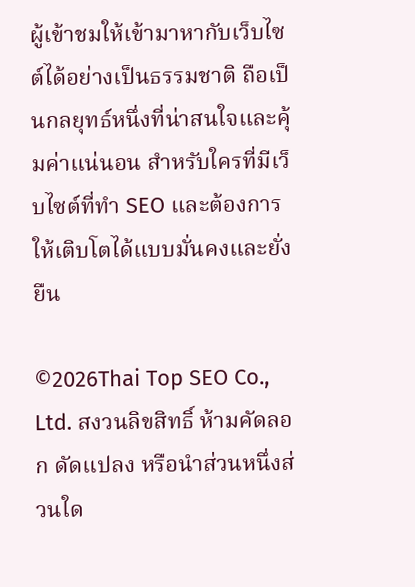ผู้เข้าชมให้เข้ามาหากับเว็บไซต์ได้อย่างเป็นธรรมชาติ ถือเป็นกลยุทธ์หนึ่งที่น่าสนใจและคุ้มค่าแน่นอน สำหรับใครที่มีเว็บไซต์ที่ทำ SEO และต้องการให้เติบโตได้แบบมั่นคงและยั่งยืน

©2026Thai Top SEO Co., Ltd. สงวนลิขสิทธิ์ ห้ามคัดลอก ดัดแปลง หรือนำส่วนหนึ่งส่วนใด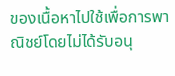ของเนื้อหาไปใช้เพื่อการพาณิชย์โดยไม่ได้รับอนุ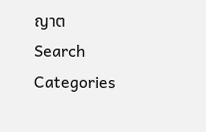ญาต
Search
Categories